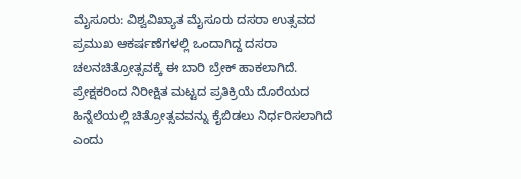ಮೈಸೂರು: ವಿಶ್ವವಿಖ್ಯಾತ ಮೈಸೂರು ದಸರಾ ಉತ್ಸವದ ಪ್ರಮುಖ ಆಕರ್ಷಣೆಗಳಲ್ಲಿ ಒಂದಾಗಿದ್ದ ದಸರಾ ಚಲನಚಿತ್ರೋತ್ಸವಕ್ಕೆ ಈ ಬಾರಿ ಬ್ರೇಕ್ ಹಾಕಲಾಗಿದೆ. ಪ್ರೇಕ್ಷಕರಿಂದ ನಿರೀಕ್ಷಿತ ಮಟ್ಟದ ಪ್ರತಿಕ್ರಿಯೆ ದೊರೆಯದ ಹಿನ್ನೆಲೆಯಲ್ಲಿ ಚಿತ್ರೋತ್ಸವವನ್ನು ಕೈಬಿಡಲು ನಿರ್ಧರಿಸಲಾಗಿದೆ ಎಂದು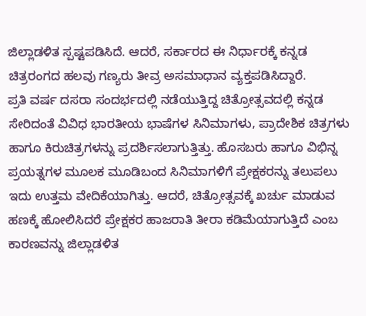ಜಿಲ್ಲಾಡಳಿತ ಸ್ಪಷ್ಟಪಡಿಸಿದೆ. ಆದರೆ, ಸರ್ಕಾರದ ಈ ನಿರ್ಧಾರಕ್ಕೆ ಕನ್ನಡ ಚಿತ್ರರಂಗದ ಹಲವು ಗಣ್ಯರು ತೀವ್ರ ಅಸಮಾಧಾನ ವ್ಯಕ್ತಪಡಿಸಿದ್ದಾರೆ.
ಪ್ರತಿ ವರ್ಷ ದಸರಾ ಸಂದರ್ಭದಲ್ಲಿ ನಡೆಯುತ್ತಿದ್ದ ಚಿತ್ರೋತ್ಸವದಲ್ಲಿ ಕನ್ನಡ ಸೇರಿದಂತೆ ವಿವಿಧ ಭಾರತೀಯ ಭಾಷೆಗಳ ಸಿನಿಮಾಗಳು, ಪ್ರಾದೇಶಿಕ ಚಿತ್ರಗಳು ಹಾಗೂ ಕಿರುಚಿತ್ರಗಳನ್ನು ಪ್ರದರ್ಶಿಸಲಾಗುತ್ತಿತ್ತು. ಹೊಸಬರು ಹಾಗೂ ವಿಭಿನ್ನ ಪ್ರಯತ್ನಗಳ ಮೂಲಕ ಮೂಡಿಬಂದ ಸಿನಿಮಾಗಳಿಗೆ ಪ್ರೇಕ್ಷಕರನ್ನು ತಲುಪಲು ಇದು ಉತ್ತಮ ವೇದಿಕೆಯಾಗಿತ್ತು. ಆದರೆ, ಚಿತ್ರೋತ್ಸವಕ್ಕೆ ಖರ್ಚು ಮಾಡುವ ಹಣಕ್ಕೆ ಹೋಲಿಸಿದರೆ ಪ್ರೇಕ್ಷಕರ ಹಾಜರಾತಿ ತೀರಾ ಕಡಿಮೆಯಾಗುತ್ತಿದೆ ಎಂಬ ಕಾರಣವನ್ನು ಜಿಲ್ಲಾಡಳಿತ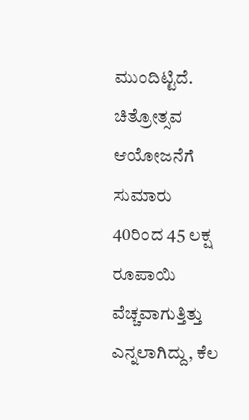ಮುಂದಿಟ್ಟಿದೆ.
ಚಿತ್ರೋತ್ಸವ ಆಯೋಜನೆಗೆ ಸುಮಾರು 40ರಿಂದ 45 ಲಕ್ಷ ರೂಪಾಯಿ ವೆಚ್ಚವಾಗುತ್ತಿತ್ತು ಎನ್ನಲಾಗಿದ್ದು, ಕೆಲ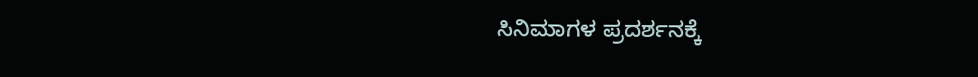ಸಿನಿಮಾಗಳ ಪ್ರದರ್ಶನಕ್ಕೆ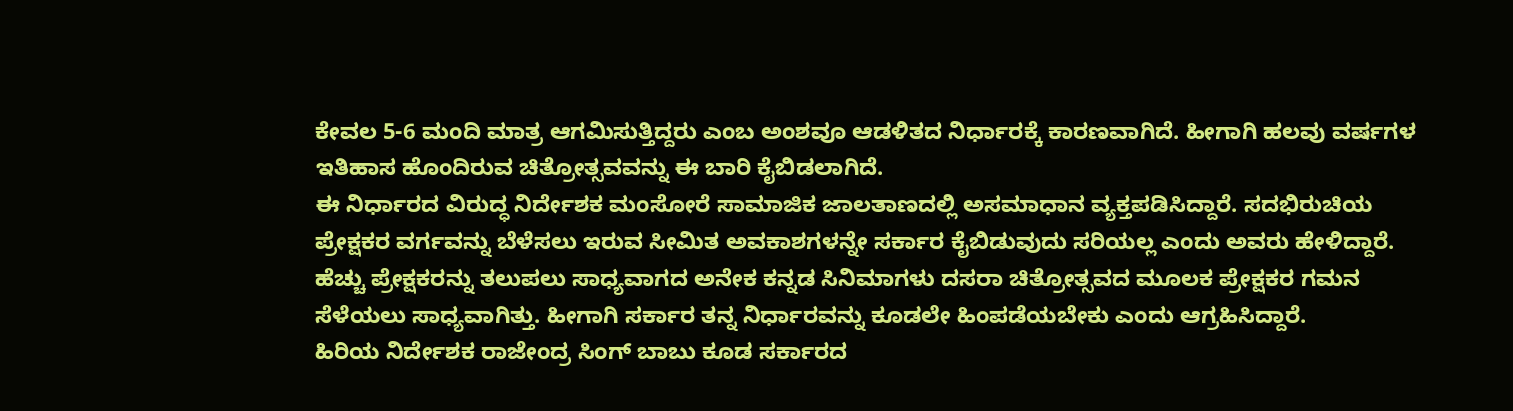ಕೇವಲ 5-6 ಮಂದಿ ಮಾತ್ರ ಆಗಮಿಸುತ್ತಿದ್ದರು ಎಂಬ ಅಂಶವೂ ಆಡಳಿತದ ನಿರ್ಧಾರಕ್ಕೆ ಕಾರಣವಾಗಿದೆ. ಹೀಗಾಗಿ ಹಲವು ವರ್ಷಗಳ ಇತಿಹಾಸ ಹೊಂದಿರುವ ಚಿತ್ರೋತ್ಸವವನ್ನು ಈ ಬಾರಿ ಕೈಬಿಡಲಾಗಿದೆ.
ಈ ನಿರ್ಧಾರದ ವಿರುದ್ಧ ನಿರ್ದೇಶಕ ಮಂಸೋರೆ ಸಾಮಾಜಿಕ ಜಾಲತಾಣದಲ್ಲಿ ಅಸಮಾಧಾನ ವ್ಯಕ್ತಪಡಿಸಿದ್ದಾರೆ. ಸದಭಿರುಚಿಯ ಪ್ರೇಕ್ಷಕರ ವರ್ಗವನ್ನು ಬೆಳೆಸಲು ಇರುವ ಸೀಮಿತ ಅವಕಾಶಗಳನ್ನೇ ಸರ್ಕಾರ ಕೈಬಿಡುವುದು ಸರಿಯಲ್ಲ ಎಂದು ಅವರು ಹೇಳಿದ್ದಾರೆ. ಹೆಚ್ಚು ಪ್ರೇಕ್ಷಕರನ್ನು ತಲುಪಲು ಸಾಧ್ಯವಾಗದ ಅನೇಕ ಕನ್ನಡ ಸಿನಿಮಾಗಳು ದಸರಾ ಚಿತ್ರೋತ್ಸವದ ಮೂಲಕ ಪ್ರೇಕ್ಷಕರ ಗಮನ ಸೆಳೆಯಲು ಸಾಧ್ಯವಾಗಿತ್ತು. ಹೀಗಾಗಿ ಸರ್ಕಾರ ತನ್ನ ನಿರ್ಧಾರವನ್ನು ಕೂಡಲೇ ಹಿಂಪಡೆಯಬೇಕು ಎಂದು ಆಗ್ರಹಿಸಿದ್ದಾರೆ.
ಹಿರಿಯ ನಿರ್ದೇಶಕ ರಾಜೇಂದ್ರ ಸಿಂಗ್ ಬಾಬು ಕೂಡ ಸರ್ಕಾರದ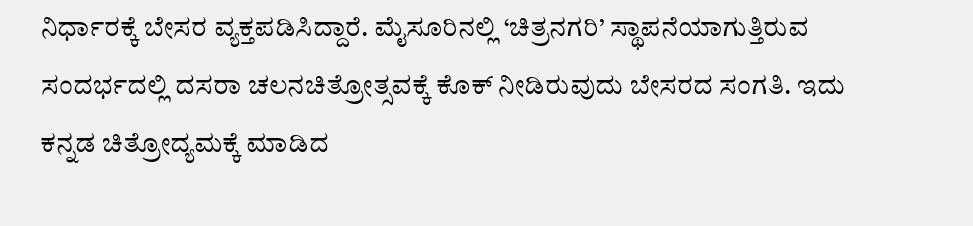ನಿರ್ಧಾರಕ್ಕೆ ಬೇಸರ ವ್ಯಕ್ತಪಡಿಸಿದ್ದಾರೆ. ಮೈಸೂರಿನಲ್ಲಿ ‘ಚಿತ್ರನಗರಿ’ ಸ್ಥಾಪನೆಯಾಗುತ್ತಿರುವ ಸಂದರ್ಭದಲ್ಲಿ ದಸರಾ ಚಲನಚಿತ್ರೋತ್ಸವಕ್ಕೆ ಕೊಕ್ ನೀಡಿರುವುದು ಬೇಸರದ ಸಂಗತಿ. ಇದು ಕನ್ನಡ ಚಿತ್ರೋದ್ಯಮಕ್ಕೆ ಮಾಡಿದ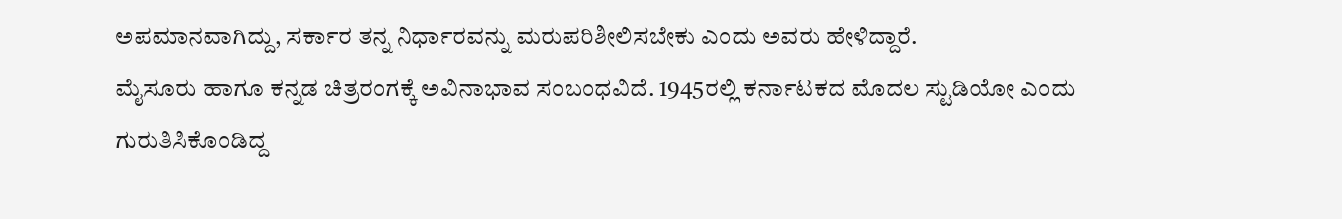ಅಪಮಾನವಾಗಿದ್ದು, ಸರ್ಕಾರ ತನ್ನ ನಿರ್ಧಾರವನ್ನು ಮರುಪರಿಶೀಲಿಸಬೇಕು ಎಂದು ಅವರು ಹೇಳಿದ್ದಾರೆ.
ಮೈಸೂರು ಹಾಗೂ ಕನ್ನಡ ಚಿತ್ರರಂಗಕ್ಕೆ ಅವಿನಾಭಾವ ಸಂಬಂಧವಿದೆ. 1945ರಲ್ಲಿ ಕರ್ನಾಟಕದ ಮೊದಲ ಸ್ಟುಡಿಯೋ ಎಂದು ಗುರುತಿಸಿಕೊಂಡಿದ್ದ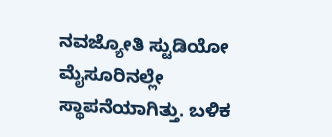ನವಜ್ಯೋತಿ ಸ್ಟುಡಿಯೋ ಮೈಸೂರಿನಲ್ಲೇ ಸ್ಥಾಪನೆಯಾಗಿತ್ತು. ಬಳಿಕ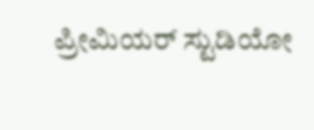ಪ್ರೀಮಿಯರ್ ಸ್ಟುಡಿಯೋ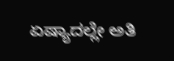ಏಷ್ಯಾದಲ್ಲೇ ಅತಿ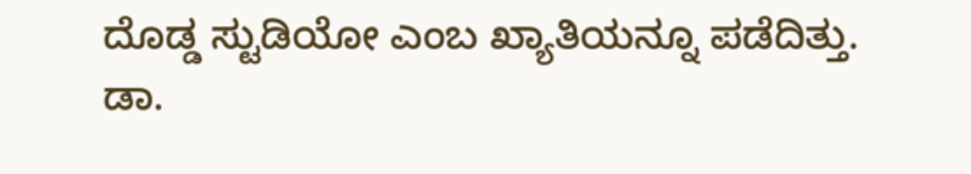ದೊಡ್ಡ ಸ್ಟುಡಿಯೋ ಎಂಬ ಖ್ಯಾತಿಯನ್ನೂ ಪಡೆದಿತ್ತು.
ಡಾ.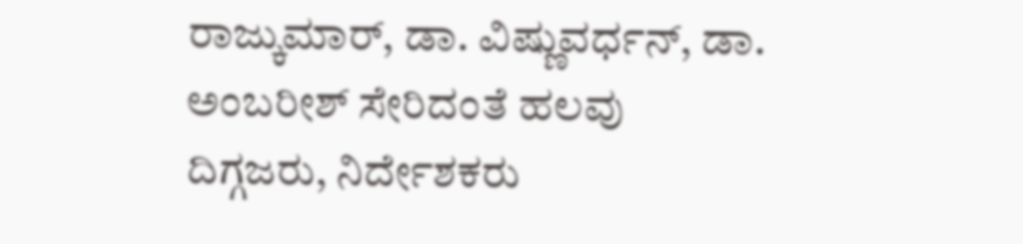ರಾಜ್ಕುಮಾರ್, ಡಾ. ವಿಷ್ಣುವರ್ಧನ್, ಡಾ. ಅಂಬರೀಶ್ ಸೇರಿದಂತೆ ಹಲವು ದಿಗ್ಗಜರು, ನಿರ್ದೇಶಕರು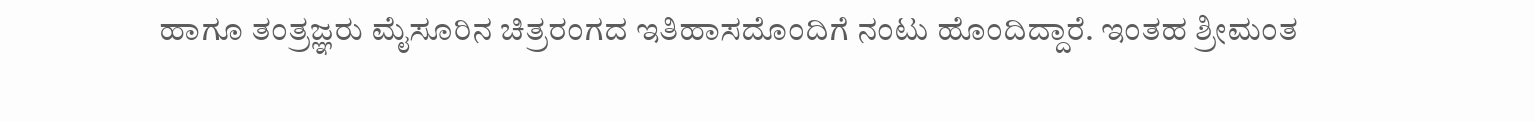ಹಾಗೂ ತಂತ್ರಜ್ಞರು ಮೈಸೂರಿನ ಚಿತ್ರರಂಗದ ಇತಿಹಾಸದೊಂದಿಗೆ ನಂಟು ಹೊಂದಿದ್ದಾರೆ. ಇಂತಹ ಶ್ರೀಮಂತ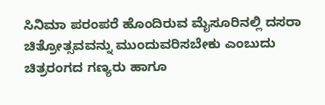ಸಿನಿಮಾ ಪರಂಪರೆ ಹೊಂದಿರುವ ಮೈಸೂರಿನಲ್ಲಿ ದಸರಾ ಚಿತ್ರೋತ್ಸವವನ್ನು ಮುಂದುವರಿಸಬೇಕು ಎಂಬುದು ಚಿತ್ರರಂಗದ ಗಣ್ಯರು ಹಾಗೂ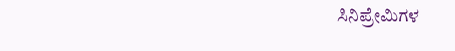ಸಿನಿಪ್ರೇಮಿಗಳ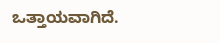ಒತ್ತಾಯವಾಗಿದೆ.